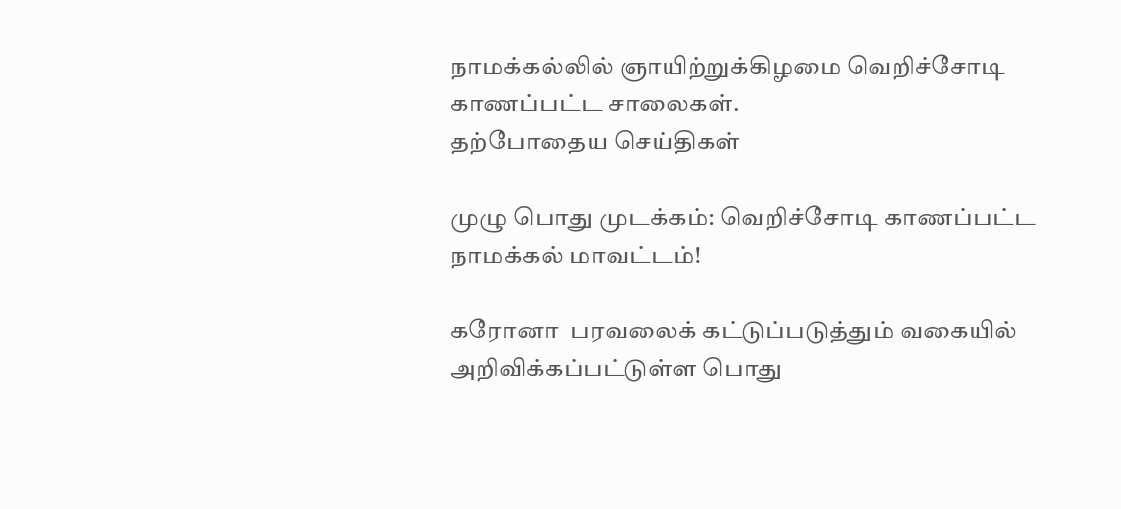நாமக்கல்லில் ஞாயிற்றுக்கிழமை வெறிச்சோடி காணப்பட்ட சாலைகள்.
தற்போதைய செய்திகள்

முழு பொது முடக்கம்: வெறிச்சோடி காணப்பட்ட நாமக்கல் மாவட்டம்!

கரோனா  பரவலைக் கட்டுப்படுத்தும் வகையில் அறிவிக்கப்பட்டுள்ள பொது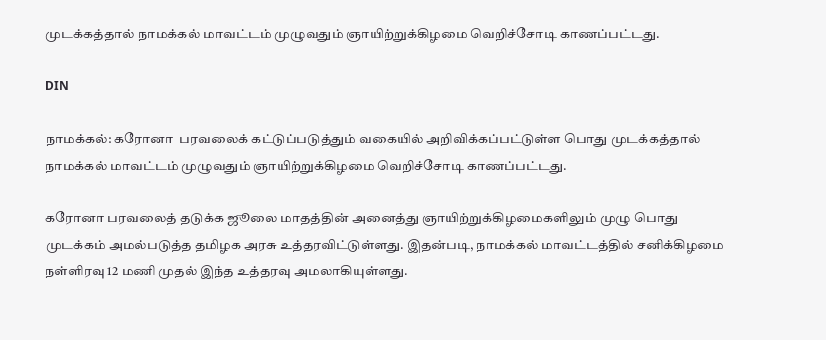முடக்கத்தால் நாமக்கல் மாவட்டம் முழுவதும் ஞாயிற்றுக்கிழமை வெறிச்சோடி காணப்பட்டது.

DIN

நாமக்கல்: கரோனா  பரவலைக் கட்டுப்படுத்தும் வகையில் அறிவிக்கப்பட்டுள்ள பொது முடக்கத்தால் நாமக்கல் மாவட்டம் முழுவதும் ஞாயிற்றுக்கிழமை வெறிச்சோடி காணப்பட்டது.

கரோனா பரவலைத் தடுக்க ஜூலை மாதத்தின் அனைத்து ஞாயிற்றுக்கிழமைகளிலும் முழு பொது முடக்கம் அமல்படுத்த தமிழக அரசு உத்தரவிட்டுள்ளது. இதன்படி, நாமக்கல் மாவட்டத்தில் சனிக்கிழமை நள்ளிரவு 12 மணி முதல் இந்த உத்தரவு அமலாகியுள்ளது.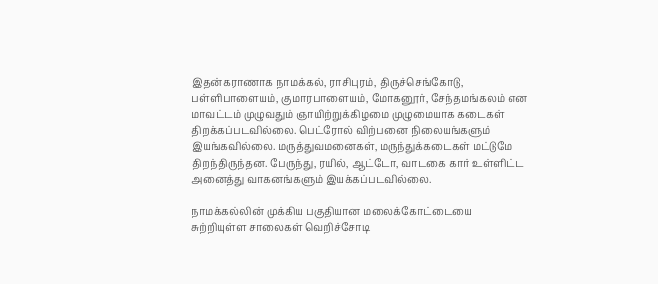இதன்கராணாக நாமக்கல், ராசிபுரம், திருச்செங்கோடு, பள்ளிபாளையம், குமாரபாளையம், மோகனூர், சேந்தமங்கலம் என மாவட்டம் முழுவதும் ஞாயிற்றுக்கிழமை முழுமையாக கடைகள் திறக்கப்படவில்லை. பெட்ரோல் விற்பனை நிலையங்களும் இயங்கவில்லை. மருத்துவமனைகள், மருந்துக்கடைகள் மட்டுமே திறந்திருந்தன. பேருந்து, ரயில், ஆட்டோ, வாடகை கார் உள்ளிட்ட அனைத்து வாகனங்களும் இயக்கப்படவில்லை.

நாமக்கல்லின் முக்கிய பகுதியான மலைக்கோட்டையை சுற்றியுள்ள சாலைகள் வெறிச்சோடி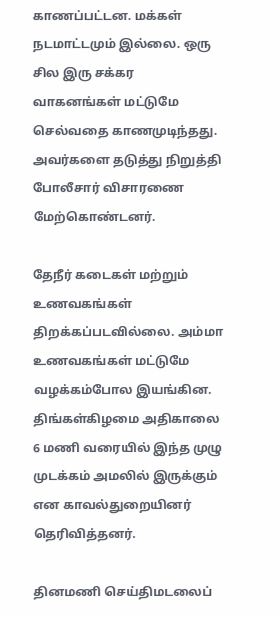காணப்பட்டன. மக்கள் நடமாட்டமும் இல்லை. ஒரு சில இரு சக்கர வாகனங்கள் மட்டுமே செல்வதை காணமுடிந்தது. அவர்களை தடுத்து நிறுத்தி போலீசார் விசாரணை மேற்கொண்டனர்.

தேநீர் கடைகள் மற்றும் உணவகங்கள் திறக்கப்படவில்லை. அம்மா உணவகங்கள் மட்டுமே வழக்கம்போல இயங்கின. திங்கள்கிழமை அதிகாலை 6 மணி வரையில் இந்த முழு முடக்கம் அமலில் இருக்கும் என காவல்துறையினர் தெரிவித்தனர்.

தினமணி செய்திமடலைப்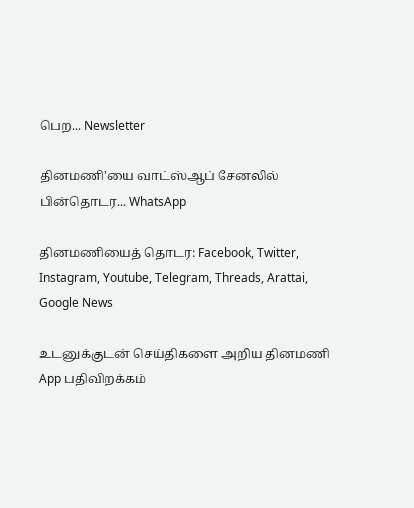பெற... Newsletter

தினமணி'யை வாட்ஸ்ஆப் சேனலில் பின்தொடர... WhatsApp

தினமணியைத் தொடர: Facebook, Twitter, Instagram, Youtube, Telegram, Threads, Arattai, Google News

உடனுக்குடன் செய்திகளை அறிய தினமணி App பதிவிறக்கம்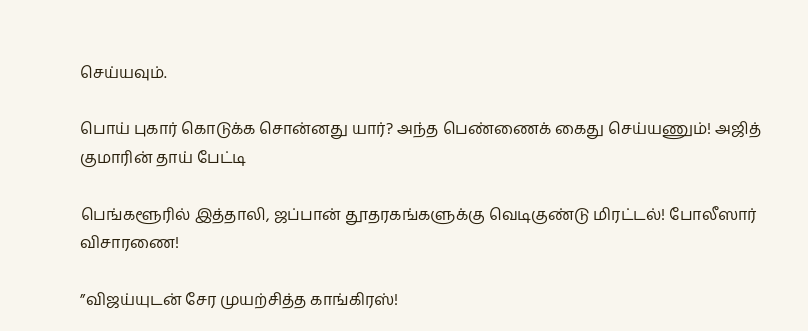செய்யவும்.

பொய் புகார் கொடுக்க சொன்னது யார்? அந்த பெண்ணைக் கைது செய்யணும்! அஜித் குமாரின் தாய் பேட்டி

பெங்களூரில் இத்தாலி, ஜப்பான் தூதரகங்களுக்கு வெடிகுண்டு மிரட்டல்! போலீஸார் விசாரணை!

”விஜய்யுடன் சேர முயற்சித்த காங்கிரஸ்!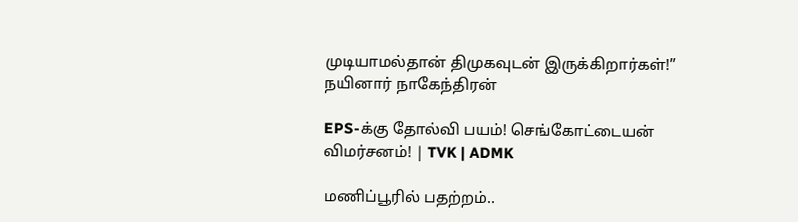முடியாமல்தான் திமுகவுடன் இருக்கிறார்கள்!” நயினார் நாகேந்திரன்

EPS-க்கு தோல்வி பயம்! செங்கோட்டையன் விமர்சனம்! | TVK | ADMK

மணிப்பூரில் பதற்றம்..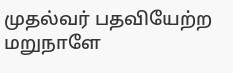முதல்வர் பதவியேற்ற மறுநாளே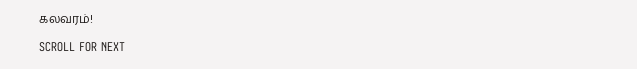கலவரம்!

SCROLL FOR NEXT